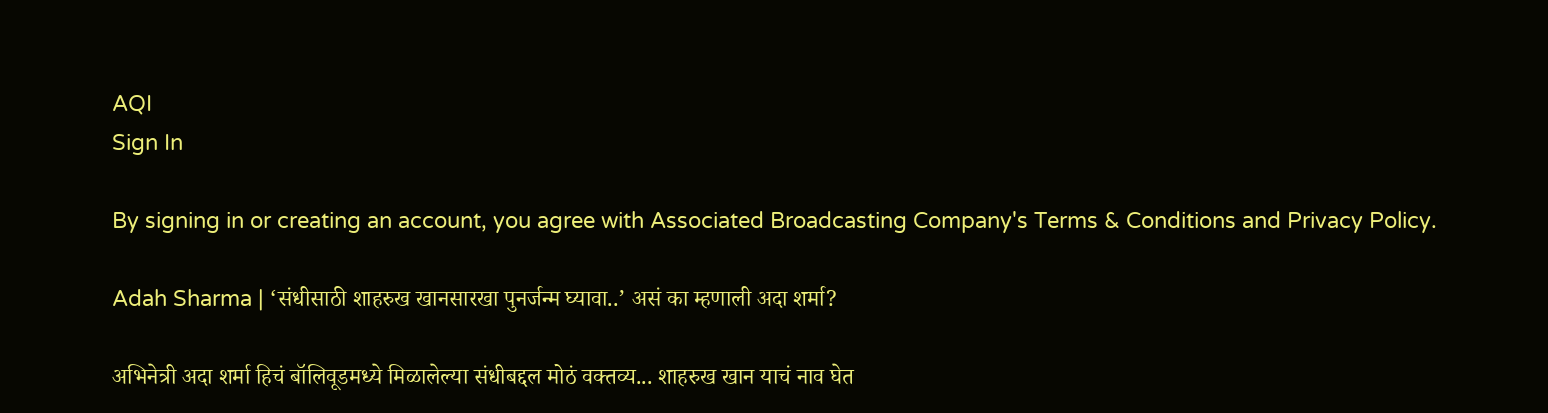AQI
Sign In

By signing in or creating an account, you agree with Associated Broadcasting Company's Terms & Conditions and Privacy Policy.

Adah Sharma | ‘संधीसाठी शाहरुख खानसारखा पुनर्जन्म घ्यावा..’ असं का म्हणाली अदा शर्मा?

अभिनेत्री अदा शर्मा हिचं बॉलिवूडमध्ये मिळालेल्या संधीबद्दल मोठं वक्तव्य... शाहरुख खान याचं नाव घेत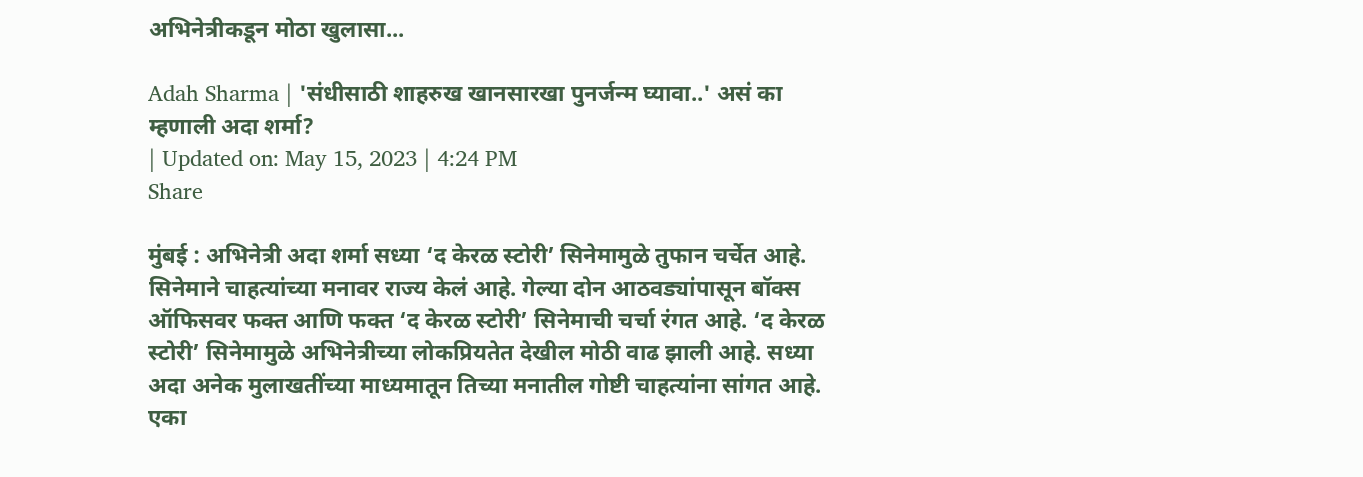अभिनेत्रीकडून मोठा खुलासा...

Adah Sharma | 'संधीसाठी शाहरुख खानसारखा पुनर्जन्म घ्यावा..' असं का म्हणाली अदा शर्मा?
| Updated on: May 15, 2023 | 4:24 PM
Share

मुंबई : अभिनेत्री अदा शर्मा सध्या ‘द केरळ स्टोरी’ सिनेमामुळे तुफान चर्चेत आहे. सिनेमाने चाहत्यांच्या मनावर राज्य केलं आहे. गेल्या दोन आठवड्यांपासून बॉक्स ऑफिसवर फक्त आणि फक्त ‘द केरळ स्टोरी’ सिनेमाची चर्चा रंगत आहे. ‘द केरळ स्टोरी’ सिनेमामुळे अभिनेत्रीच्या लोकप्रियतेत देखील मोठी वाढ झाली आहे. सध्या अदा अनेक मुलाखतींच्या माध्यमातून तिच्या मनातील गोष्टी चाहत्यांना सांगत आहे. एका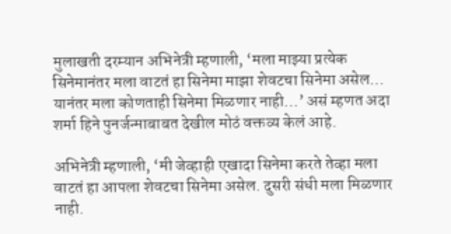मुलाखती दरम्यान अभिनेत्री म्हणाली, ‘मला माझ्या प्रत्येक सिनेमानंतर मला वाटतं हा सिनेमा माझा शेवटचा सिनेमा असेल… यानंतर मला कोणताही सिनेमा मिळणार नाही…’ असं म्हणत अदा शर्मा हिने पुनर्जन्माबाबत देखील मोठं वक्तव्य केलं आहे.

अभिनेत्री म्हणाली, ‘मी जेव्हाही एखादा सिनेमा करते तेव्हा मला वाटतं हा आपला शेवटचा सिनेमा असेल. दुसरी संधी मला मिळणार नाही.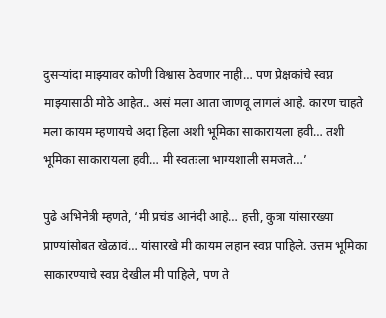दुसऱ्यांदा माझ्यावर कोणी विश्वास ठेवणार नाही… पण प्रेक्षकांचे स्वप्न माझ्यासाठी मोठे आहेत.. असं मला आता जाणवू लागलं आहे. कारण चाहते मला कायम म्हणायचे अदा हिला अशी भूमिका साकारायला हवी… तशी भूमिका साकारायला हवी… मी स्वतःला भाग्यशाली समजते…’

पुढे अभिनेत्री म्हणते, ‘मी प्रचंड आनंदी आहे… हत्ती, कुत्रा यांसारख्या प्राण्यांसोबत खेळावं… यांसारखे मी कायम लहान स्वप्न पाहिले. उत्तम भूमिका साकारण्याचे स्वप्न देखील मी पाहिले, पण ते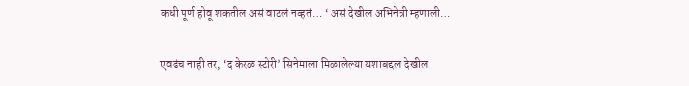कधी पूर्ण होवू शकतील असं वाटलं नव्हतं… ‘ असं देखील अभिनेत्री म्हणाली…

एवढंच नाही तर, ‘द केरळ स्टोरी’ सिनेमाला मिळालेल्या यशाबद्दल देखील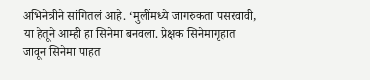अभिनेत्रीने सांगितलं आहे. ‘मुलींमध्ये जागरुकता पसरवावी, या हेतूने आम्ही हा सिनेमा बनवला. प्रेक्षक सिनेमागृहात जावून सिनेमा पाहत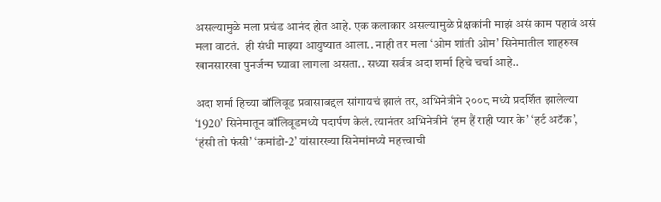असल्यामुळे मला प्रचंड आनंद होत आहे. एक कलाकार असल्यामुळे प्रेक्षकांनी माझं असं काम पहावं असं मला वाटतं.  ही संधी माझ्या आयुष्यात आला.. नाही तर मला ‘ओम शांती ओम’ सिनेमातील शाहरुख खानसारखा पुनर्जन्म घ्यावा लागला असता.. सध्या सर्वत्र अदा शर्मा हिचे चर्चा आहे..

अदा शर्मा हिच्या बॉलिवूड प्रवासाबद्दल सांगायचं झालं तर, अभिनेत्रीने २००८ मध्ये प्रदर्शित झालेल्या ‘1920’ सिनेमातून बॉलिवूडमध्ये पदार्पण केलं. त्यानंतर अभिनेत्रीने ‘हम हैं राही प्यार के’ ‘हर्ट अटॅक’, ‘हंसी तो फंसी’ ‘कमांडो-2’ यांसारख्या सिनेमांमध्ये महत्त्वाची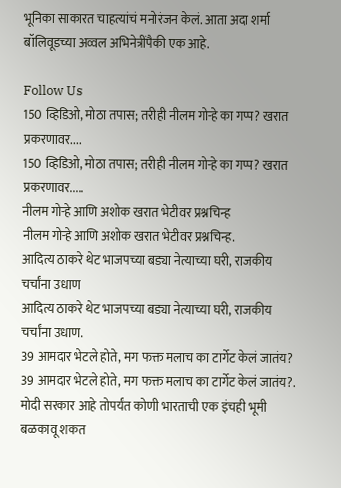भूनिका साकारत चाहत्यांचं मनोरंजन केलं. आता अदा शर्मा बॉलिवूडच्या अव्वल अभिनेत्रींपैकी एक आहे.

Follow Us
150 व्हिडिओ, मोठा तपास; तरीही नीलम गोऱ्हे का गप्प? खरात प्रकरणावर....
150 व्हिडिओ, मोठा तपास; तरीही नीलम गोऱ्हे का गप्प? खरात प्रकरणावर.....
नीलम गोऱ्हे आणि अशोक खरात भेटीवर प्रश्नचिन्ह
नीलम गोऱ्हे आणि अशोक खरात भेटीवर प्रश्नचिन्ह.
आदित्य ठाकरे थेट भाजपच्या बड्या नेत्याच्या घरी, राजकीय चर्चांना उधाण
आदित्य ठाकरे थेट भाजपच्या बड्या नेत्याच्या घरी, राजकीय चर्चांना उधाण.
39 आमदार भेटले होते, मग फक्त मलाच का टार्गेट केलं जातंय?
39 आमदार भेटले होते, मग फक्त मलाच का टार्गेट केलं जातंय?.
मोदी सरकार आहे तोपर्यंत कोणी भारताची एक इंचही भूमी बळकावू शकत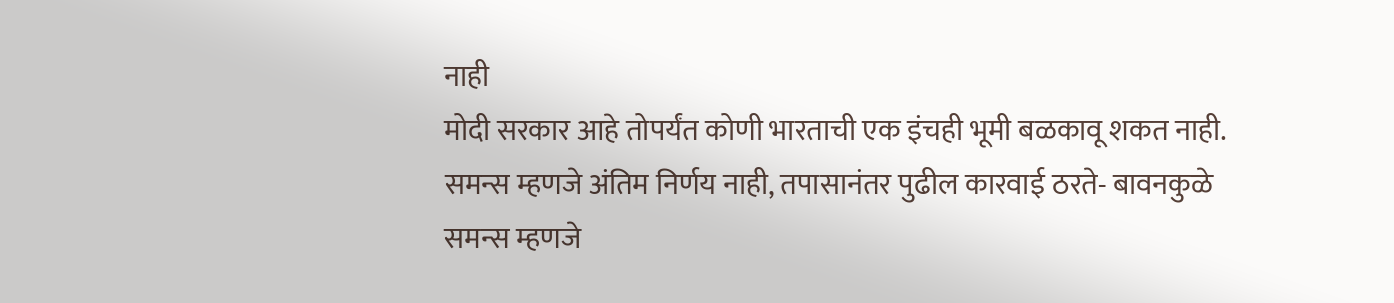नाही
मोदी सरकार आहे तोपर्यंत कोणी भारताची एक इंचही भूमी बळकावू शकत नाही.
समन्स म्हणजे अंतिम निर्णय नाही, तपासानंतर पुढील कारवाई ठरते- बावनकुळे
समन्स म्हणजे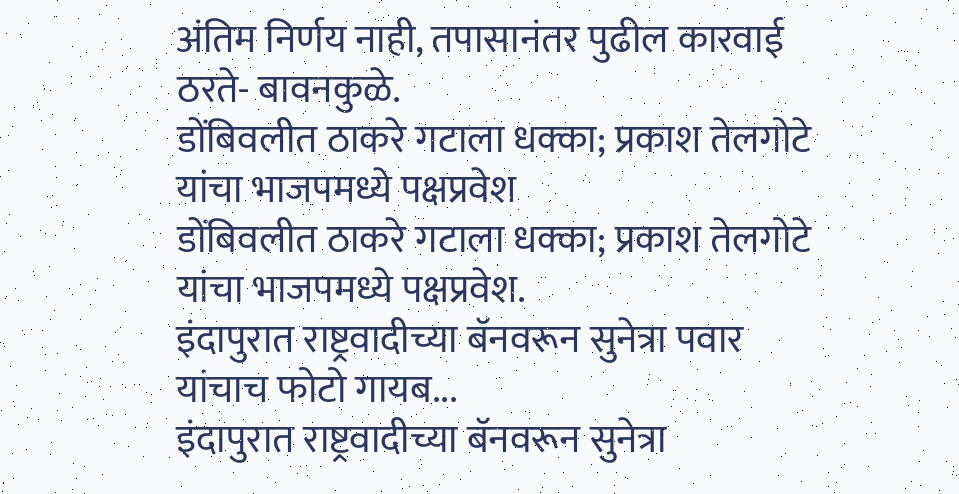अंतिम निर्णय नाही, तपासानंतर पुढील कारवाई ठरते- बावनकुळे.
डोंबिवलीत ठाकरे गटाला धक्का; प्रकाश तेलगोटे यांचा भाजपमध्ये पक्षप्रवेश
डोंबिवलीत ठाकरे गटाला धक्का; प्रकाश तेलगोटे यांचा भाजपमध्ये पक्षप्रवेश.
इंदापुरात राष्ट्रवादीच्या बॅनवरून सुनेत्रा पवार यांचाच फोटो गायब...
इंदापुरात राष्ट्रवादीच्या बॅनवरून सुनेत्रा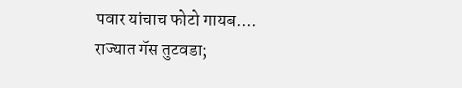पवार यांचाच फोटो गायब....
राज्यात गॅस तुटवडा;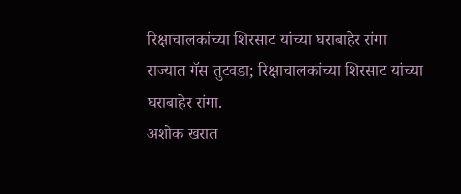रिक्षाचालकांच्या शिरसाट यांच्या घराबाहेर रांगा
राज्यात गॅस तुटवडा; रिक्षाचालकांच्या शिरसाट यांच्या घराबाहेर रांगा.
अशोक खरात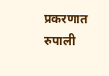प्रकरणात रुपाली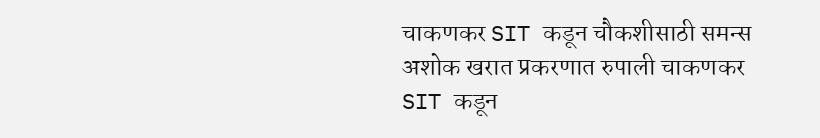चाकणकर SIT कडून चौकशीसाठी समन्स
अशोक खरात प्रकरणात रुपाली चाकणकर SIT कडून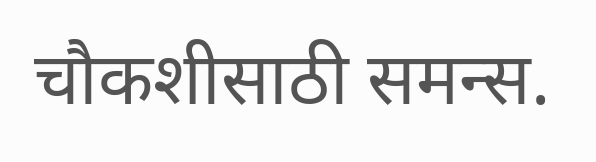चौकशीसाठी समन्स.